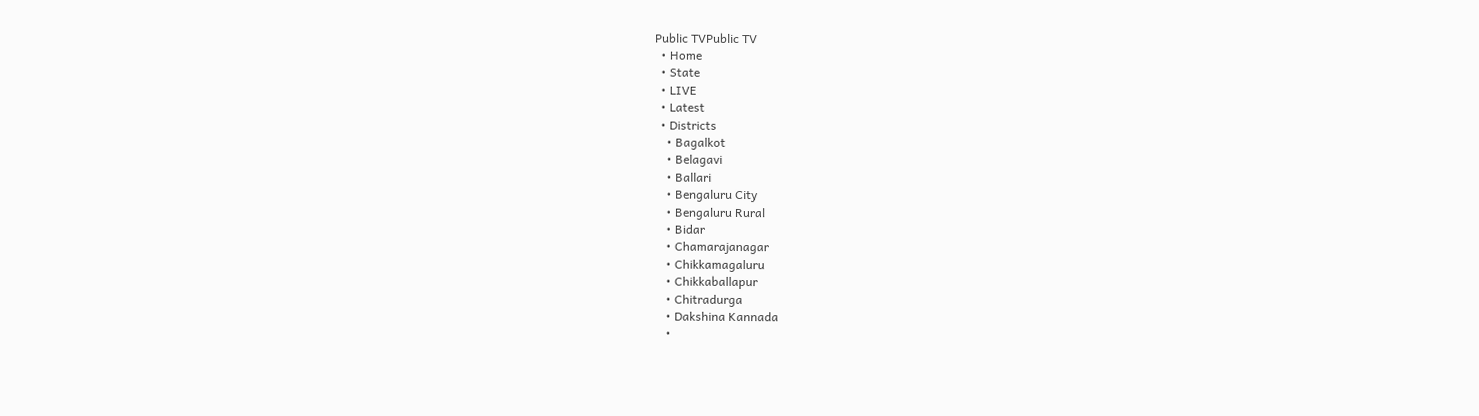Public TVPublic TV
  • Home
  • State
  • LIVE
  • Latest
  • Districts
    • Bagalkot
    • Belagavi
    • Ballari
    • Bengaluru City
    • Bengaluru Rural
    • Bidar
    • Chamarajanagar
    • Chikkamagaluru
    • Chikkaballapur
    • Chitradurga
    • Dakshina Kannada
    •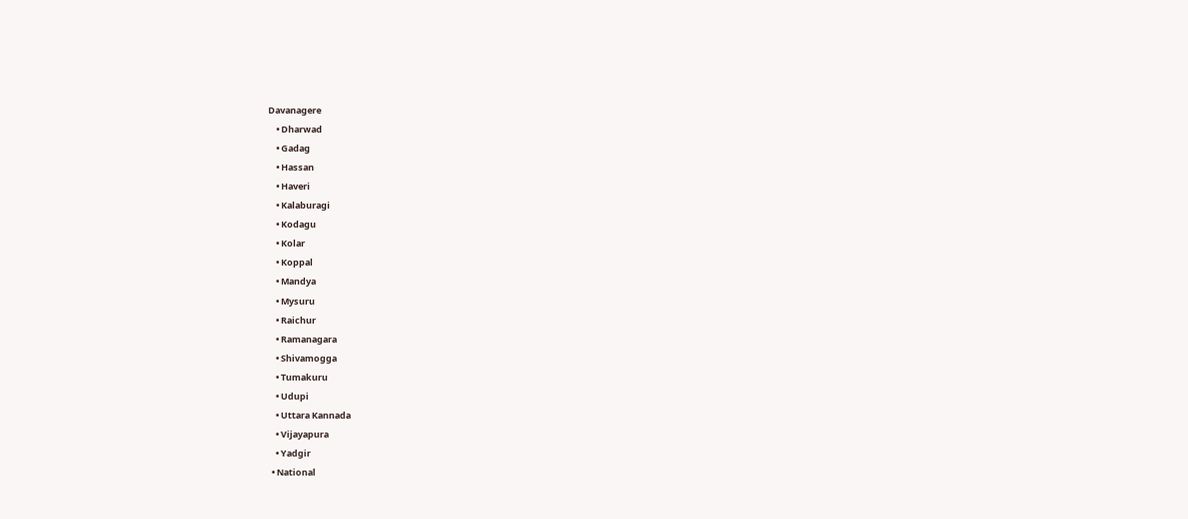Davanagere
    • Dharwad
    • Gadag
    • Hassan
    • Haveri
    • Kalaburagi
    • Kodagu
    • Kolar
    • Koppal
    • Mandya
    • Mysuru
    • Raichur
    • Ramanagara
    • Shivamogga
    • Tumakuru
    • Udupi
    • Uttara Kannada
    • Vijayapura
    • Yadgir
  • National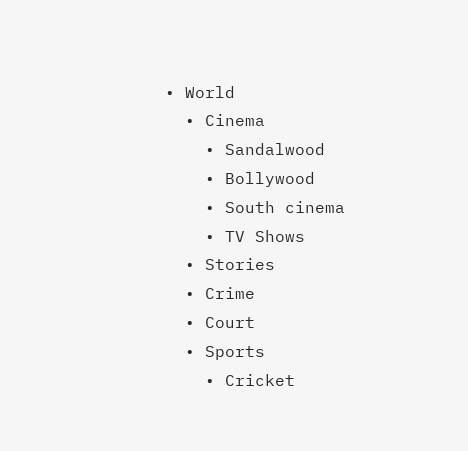• World
  • Cinema
    • Sandalwood
    • Bollywood
    • South cinema
    • TV Shows
  • Stories
  • Crime
  • Court
  • Sports
    • Cricket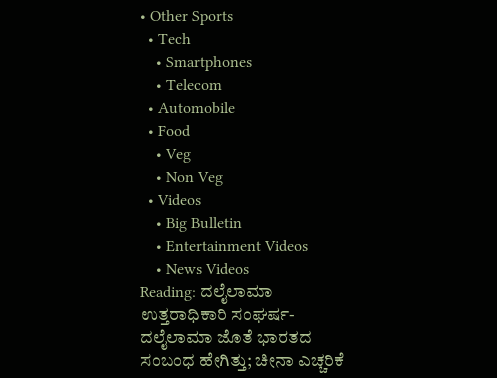• Other Sports
  • Tech
    • Smartphones
    • Telecom
  • Automobile
  • Food
    • Veg
    • Non Veg
  • Videos
    • Big Bulletin
    • Entertainment Videos
    • News Videos
Reading: ದಲೈಲಾಮಾ ಉತ್ತರಾಧಿಕಾರಿ ಸಂಘರ್ಷ- ದಲೈಲಾಮಾ ಜೊತೆ ಭಾರತದ ಸಂಬಂಧ ಹೇಗಿತ್ತು; ಚೀನಾ ಎಚ್ಚರಿಕೆ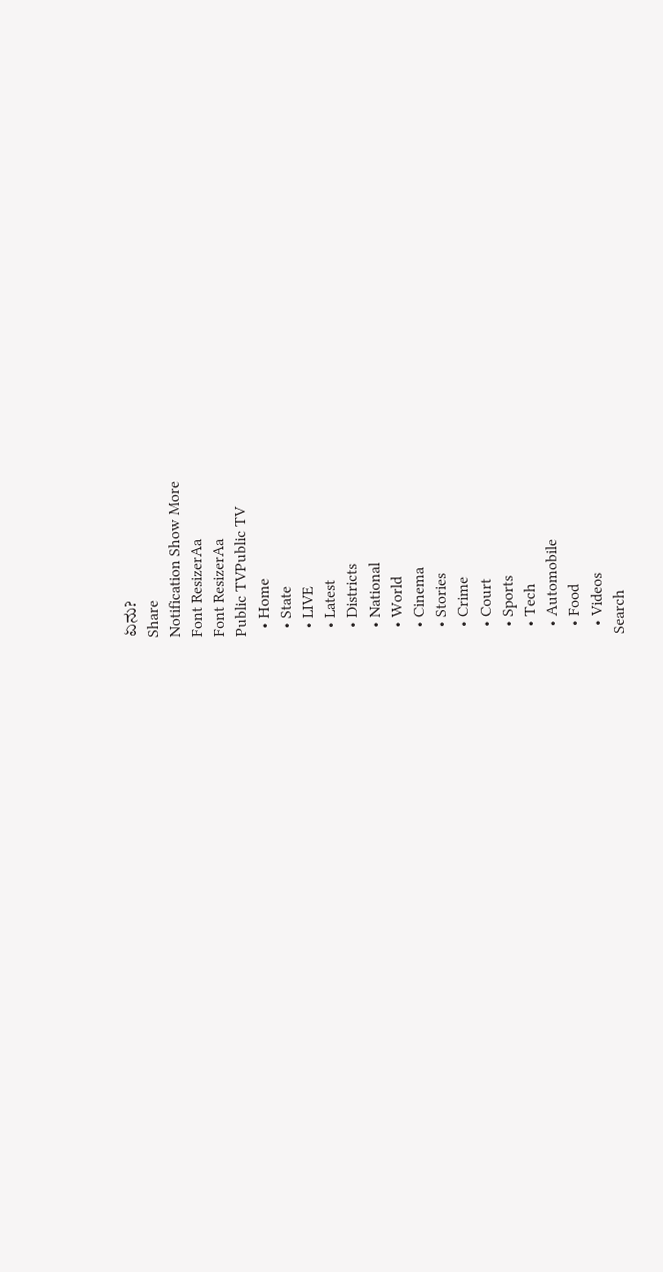ಏನು?
Share
Notification Show More
Font ResizerAa
Font ResizerAa
Public TVPublic TV
  • Home
  • State
  • LIVE
  • Latest
  • Districts
  • National
  • World
  • Cinema
  • Stories
  • Crime
  • Court
  • Sports
  • Tech
  • Automobile
  • Food
  • Videos
Search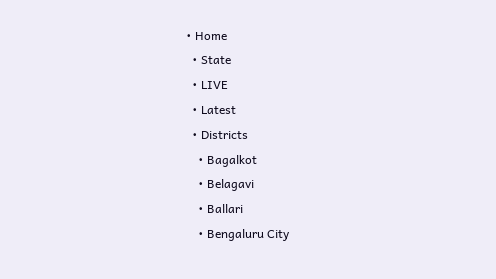• Home
  • State
  • LIVE
  • Latest
  • Districts
    • Bagalkot
    • Belagavi
    • Ballari
    • Bengaluru City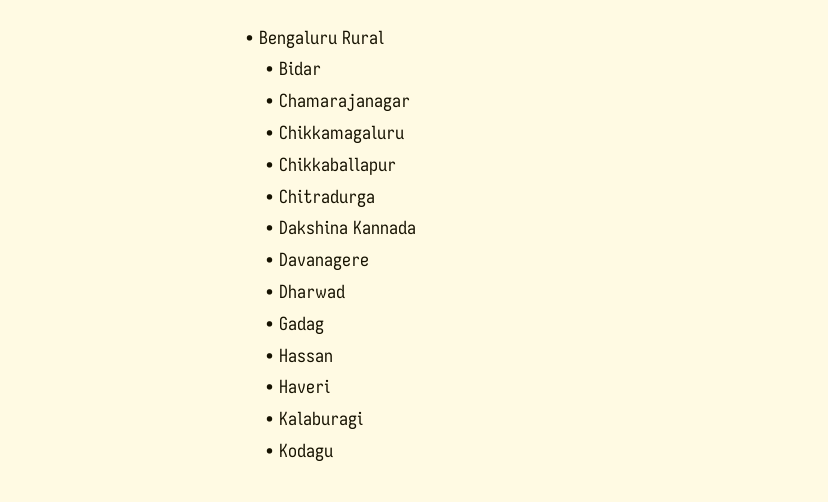• Bengaluru Rural
    • Bidar
    • Chamarajanagar
    • Chikkamagaluru
    • Chikkaballapur
    • Chitradurga
    • Dakshina Kannada
    • Davanagere
    • Dharwad
    • Gadag
    • Hassan
    • Haveri
    • Kalaburagi
    • Kodagu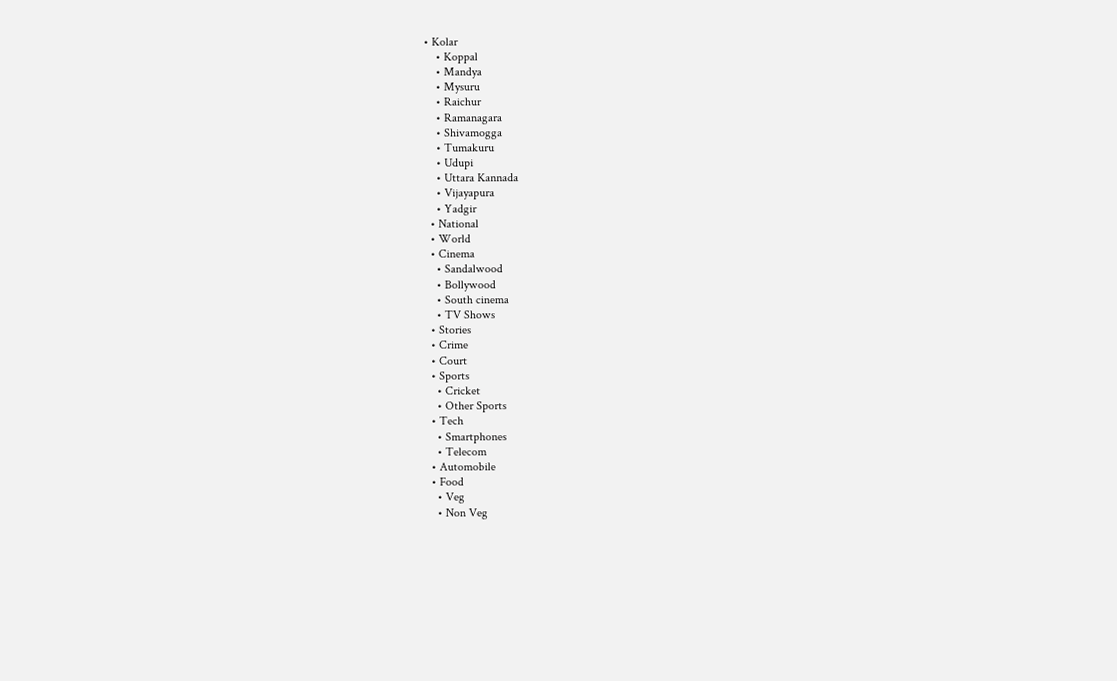• Kolar
    • Koppal
    • Mandya
    • Mysuru
    • Raichur
    • Ramanagara
    • Shivamogga
    • Tumakuru
    • Udupi
    • Uttara Kannada
    • Vijayapura
    • Yadgir
  • National
  • World
  • Cinema
    • Sandalwood
    • Bollywood
    • South cinema
    • TV Shows
  • Stories
  • Crime
  • Court
  • Sports
    • Cricket
    • Other Sports
  • Tech
    • Smartphones
    • Telecom
  • Automobile
  • Food
    • Veg
    • Non Veg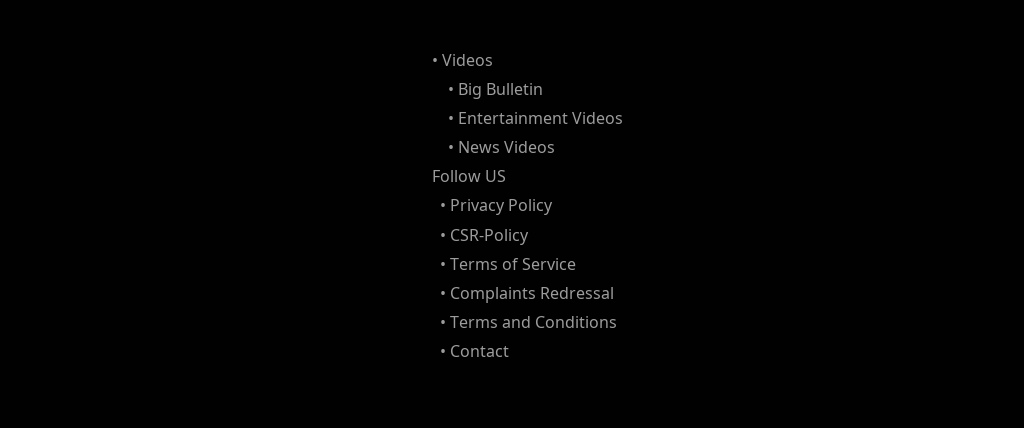• Videos
    • Big Bulletin
    • Entertainment Videos
    • News Videos
Follow US
  • Privacy Policy
  • CSR-Policy
  • Terms of Service
  • Complaints Redressal
  • Terms and Conditions
  • Contact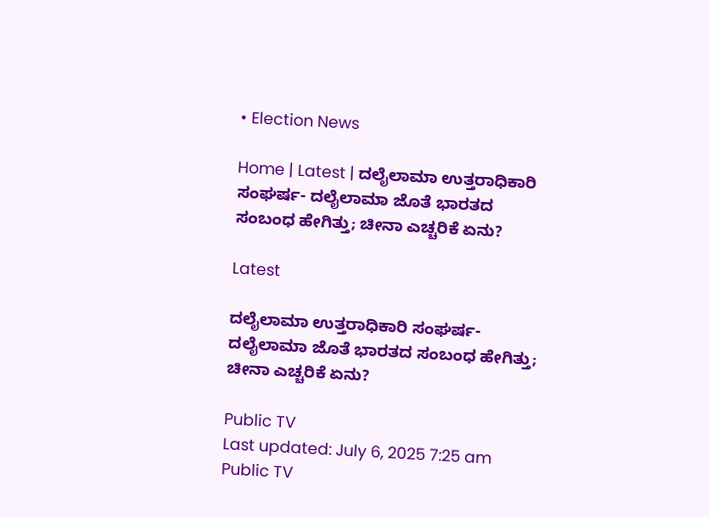• Election News

Home | Latest | ದಲೈಲಾಮಾ ಉತ್ತರಾಧಿಕಾರಿ ಸಂಘರ್ಷ- ದಲೈಲಾಮಾ ಜೊತೆ ಭಾರತದ ಸಂಬಂಧ ಹೇಗಿತ್ತು; ಚೀನಾ ಎಚ್ಚರಿಕೆ ಏನು?

Latest

ದಲೈಲಾಮಾ ಉತ್ತರಾಧಿಕಾರಿ ಸಂಘರ್ಷ- ದಲೈಲಾಮಾ ಜೊತೆ ಭಾರತದ ಸಂಬಂಧ ಹೇಗಿತ್ತು; ಚೀನಾ ಎಚ್ಚರಿಕೆ ಏನು?

Public TV
Last updated: July 6, 2025 7:25 am
Public TV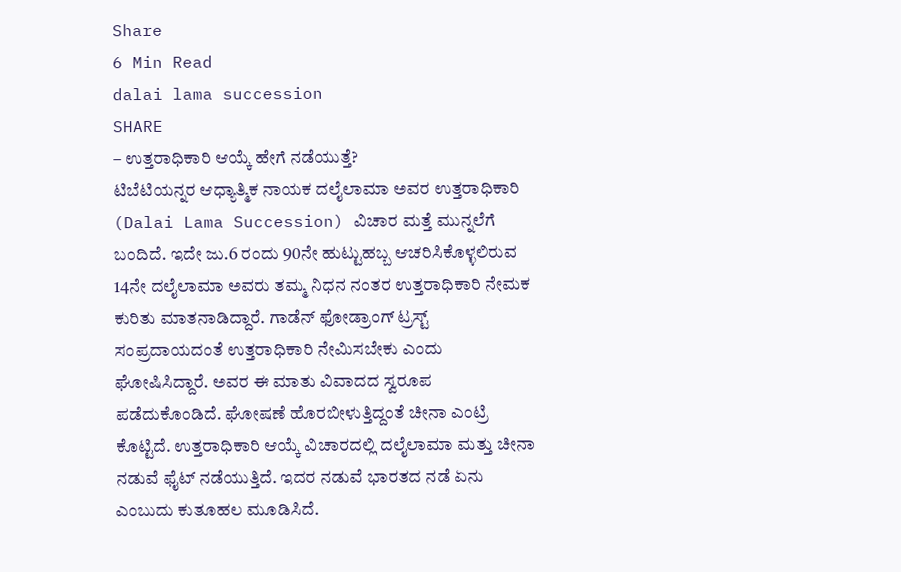Share
6 Min Read
dalai lama succession
SHARE
– ಉತ್ತರಾಧಿಕಾರಿ ಆಯ್ಕೆ ಹೇಗೆ ನಡೆಯುತ್ತೆ?
ಟಿಬೆಟಿಯನ್ನರ ಆಧ್ಯಾತ್ಮಿಕ ನಾಯಕ ದಲೈಲಾಮಾ ಅವರ ಉತ್ತರಾಧಿಕಾರಿ (Dalai Lama Succession) ವಿಚಾರ ಮತ್ತೆ ಮುನ್ನಲೆಗೆ ಬಂದಿದೆ. ಇದೇ ಜು.6 ರಂದು 90ನೇ ಹುಟ್ಟುಹಬ್ಬ ಆಚರಿಸಿಕೊಳ್ಳಲಿರುವ 14ನೇ ದಲೈಲಾಮಾ ಅವರು ತಮ್ಮ ನಿಧನ ನಂತರ ಉತ್ತರಾಧಿಕಾರಿ ನೇಮಕ ಕುರಿತು ಮಾತನಾಡಿದ್ದಾರೆ. ಗಾಡೆನ್ ಫೋಡ್ರಾಂಗ್ ಟ್ರಸ್ಟ್ ಸಂಪ್ರದಾಯದಂತೆ ಉತ್ತರಾಧಿಕಾರಿ ನೇಮಿಸಬೇಕು ಎಂದು ಘೋಷಿಸಿದ್ದಾರೆ. ಅವರ ಈ ಮಾತು ವಿವಾದದ ಸ್ವರೂಪ ಪಡೆದುಕೊಂಡಿದೆ. ಘೋಷಣೆ ಹೊರಬೀಳುತ್ತಿದ್ದಂತೆ ಚೀನಾ ಎಂಟ್ರಿ ಕೊಟ್ಟಿದೆ. ಉತ್ತರಾಧಿಕಾರಿ ಆಯ್ಕೆ ವಿಚಾರದಲ್ಲಿ ದಲೈಲಾಮಾ ಮತ್ತು ಚೀನಾ ನಡುವೆ ಫೈಟ್ ನಡೆಯುತ್ತಿದೆ. ಇದರ ನಡುವೆ ಭಾರತದ ನಡೆ ಏನು ಎಂಬುದು ಕುತೂಹಲ ಮೂಡಿಸಿದೆ.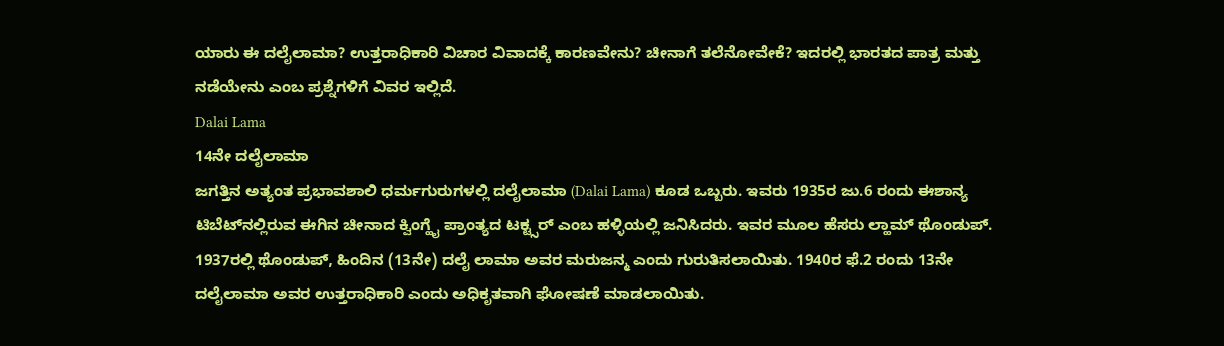ಯಾರು ಈ ದಲೈಲಾಮಾ? ಉತ್ತರಾಧಿಕಾರಿ ವಿಚಾರ ವಿವಾದಕ್ಕೆ ಕಾರಣವೇನು? ಚೀನಾಗೆ ತಲೆನೋವೇಕೆ? ಇದರಲ್ಲಿ ಭಾರತದ ಪಾತ್ರ ಮತ್ತು ನಡೆಯೇನು ಎಂಬ ಪ್ರಶ್ನೆಗಳಿಗೆ ವಿವರ ಇಲ್ಲಿದೆ.
Dalai Lama
14ನೇ ದಲೈಲಾಮಾ
ಜಗತ್ತಿನ ಅತ್ಯಂತ ಪ್ರಭಾವಶಾಲಿ ಧರ್ಮಗುರುಗಳಲ್ಲಿ ದಲೈಲಾಮಾ (Dalai Lama) ಕೂಡ ಒಬ್ಬರು. ಇವರು 1935ರ ಜು.6 ರಂದು ಈಶಾನ್ಯ ಟಿಬೆಟ್‌ನಲ್ಲಿರುವ ಈಗಿನ ಚೀನಾದ ಕ್ವಿಂಗ್ಹೈ ಪ್ರಾಂತ್ಯದ ಟಕ್ಟ್ಸರ್ ಎಂಬ ಹಳ್ಳಿಯಲ್ಲಿ ಜನಿಸಿದರು. ಇವರ ಮೂಲ ಹೆಸರು ಲ್ಹಾಮ್ ಥೊಂಡುಪ್. 1937ರಲ್ಲಿ ಥೊಂಡುಪ್, ಹಿಂದಿನ (13ನೇ) ದಲೈ ಲಾಮಾ ಅವರ ಮರುಜನ್ಮ ಎಂದು ಗುರುತಿಸಲಾಯಿತು. 1940ರ ಫೆ.2 ರಂದು 13ನೇ ದಲೈಲಾಮಾ ಅವರ ಉತ್ತರಾಧಿಕಾರಿ ಎಂದು ಅಧಿಕೃತವಾಗಿ ಘೋಷಣೆ ಮಾಡಲಾಯಿತು.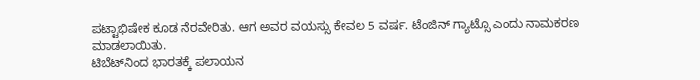ಪಟ್ಟಾಭಿಷೇಕ ಕೂಡ ನೆರವೇರಿತು. ಆಗ ಅವರ ವಯಸ್ಸು ಕೇವಲ 5 ವರ್ಷ. ಟೆಂಜಿನ್ ಗ್ಯಾಟ್ಸೊ ಎಂದು ನಾಮಕರಣ ಮಾಡಲಾಯಿತು.
ಟಿಬೆಟ್‌ನಿಂದ ಭಾರತಕ್ಕೆ ಪಲಾಯನ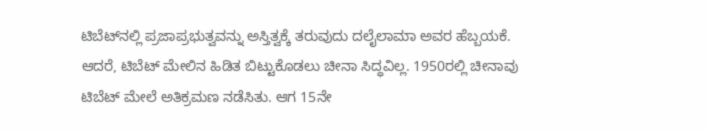ಟಿಬೆಟ್‌ನಲ್ಲಿ ಪ್ರಜಾಪ್ರಭುತ್ವವನ್ನು ಅಸ್ತಿತ್ವಕ್ಕೆ ತರುವುದು ದಲೈಲಾಮಾ ಅವರ ಹೆಬ್ಬಯಕೆ. ಆದರೆ, ಟಿಬೆಟ್ ಮೇಲಿನ ಹಿಡಿತ ಬಿಟ್ಟುಕೊಡಲು ಚೀನಾ ಸಿದ್ಧವಿಲ್ಲ. 1950ರಲ್ಲಿ ಚೀನಾವು ಟಿಬೆಟ್ ಮೇಲೆ ಅತಿಕ್ರಮಣ ನಡೆಸಿತು. ಆಗ 15ನೇ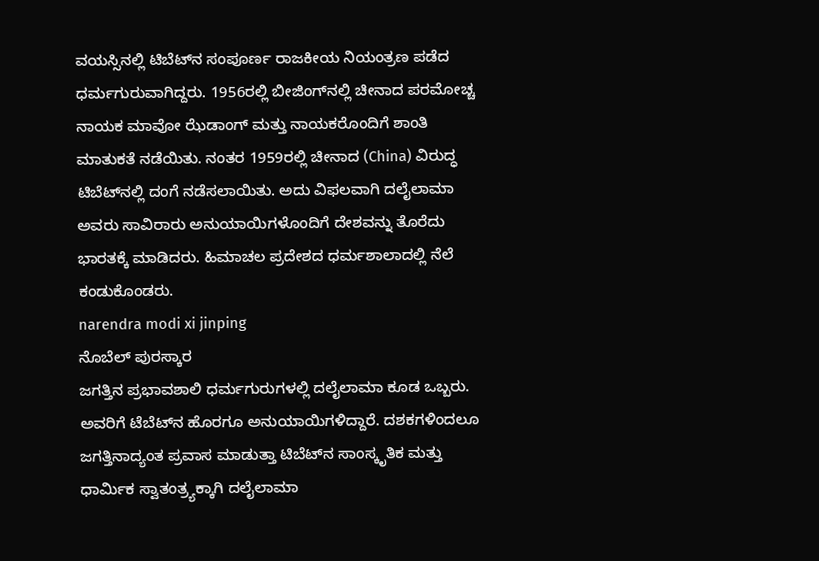ವಯಸ್ಸಿನಲ್ಲಿ ಟಿಬೆಟ್‌ನ ಸಂಪೂರ್ಣ ರಾಜಕೀಯ ನಿಯಂತ್ರಣ ಪಡೆದ ಧರ್ಮಗುರುವಾಗಿದ್ದರು. 1956ರಲ್ಲಿ ಬೀಜಿಂಗ್‌ನಲ್ಲಿ ಚೀನಾದ ಪರಮೋಚ್ಚ ನಾಯಕ ಮಾವೋ ಝೆಡಾಂಗ್ ಮತ್ತು ನಾಯಕರೊಂದಿಗೆ ಶಾಂತಿ ಮಾತುಕತೆ ನಡೆಯಿತು. ನಂತರ 1959ರಲ್ಲಿ ಚೀನಾದ (China) ವಿರುದ್ಧ ಟಿಬೆಟ್‌ನಲ್ಲಿ ದಂಗೆ ನಡೆಸಲಾಯಿತು. ಅದು ವಿಫಲವಾಗಿ ದಲೈಲಾಮಾ ಅವರು ಸಾವಿರಾರು ಅನುಯಾಯಿಗಳೊಂದಿಗೆ ದೇಶವನ್ನು ತೊರೆದು ಭಾರತಕ್ಕೆ ಮಾಡಿದರು. ಹಿಮಾಚಲ ಪ್ರದೇಶದ ಧರ್ಮಶಾಲಾದಲ್ಲಿ ನೆಲೆ ಕಂಡುಕೊಂಡರು.
narendra modi xi jinping
ನೊಬೆಲ್ ಪುರಸ್ಕಾರ
ಜಗತ್ತಿನ ಪ್ರಭಾವಶಾಲಿ ಧರ್ಮಗುರುಗಳಲ್ಲಿ ದಲೈಲಾಮಾ ಕೂಡ ಒಬ್ಬರು. ಅವರಿಗೆ ಟೆಬೆಟ್‌ನ ಹೊರಗೂ ಅನುಯಾಯಿಗಳಿದ್ದಾರೆ. ದಶಕಗಳಿಂದಲೂ ಜಗತ್ತಿನಾದ್ಯಂತ ಪ್ರವಾಸ ಮಾಡುತ್ತಾ ಟಿಬೆಟ್‌ನ ಸಾಂಸ್ಕೃತಿಕ ಮತ್ತು ಧಾರ್ಮಿಕ ಸ್ವಾತಂತ್ರ್ಯಕ್ಕಾಗಿ ದಲೈಲಾಮಾ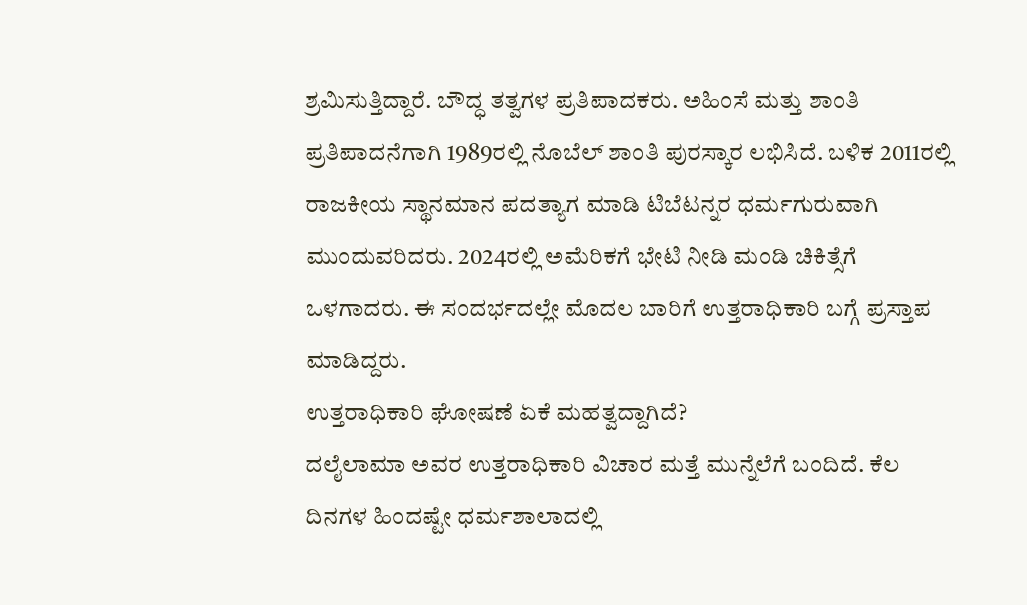ಶ್ರಮಿಸುತ್ತಿದ್ದಾರೆ. ಬೌದ್ಧ ತತ್ವಗಳ ಪ್ರತಿಪಾದಕರು. ಅಹಿಂಸೆ ಮತ್ತು ಶಾಂತಿ ಪ್ರತಿಪಾದನೆಗಾಗಿ 1989ರಲ್ಲಿ ನೊಬೆಲ್ ಶಾಂತಿ ಪುರಸ್ಕಾರ ಲಭಿಸಿದೆ. ಬಳಿಕ 2011ರಲ್ಲಿ ರಾಜಕೀಯ ಸ್ಥಾನಮಾನ ಪದತ್ಯಾಗ ಮಾಡಿ ಟಿಬೆಟನ್ನರ ಧರ್ಮಗುರುವಾಗಿ ಮುಂದುವರಿದರು. 2024ರಲ್ಲಿ ಅಮೆರಿಕಗೆ ಭೇಟಿ ನೀಡಿ ಮಂಡಿ ಚಿಕಿತ್ಸೆಗೆ ಒಳಗಾದರು. ಈ ಸಂದರ್ಭದಲ್ಲೇ ಮೊದಲ ಬಾರಿಗೆ ಉತ್ತರಾಧಿಕಾರಿ ಬಗ್ಗೆ ಪ್ರಸ್ತಾಪ ಮಾಡಿದ್ದರು.
ಉತ್ತರಾಧಿಕಾರಿ ಘೋಷಣೆ ಏಕೆ ಮಹತ್ವದ್ದಾಗಿದೆ?
ದಲೈಲಾಮಾ ಅವರ ಉತ್ತರಾಧಿಕಾರಿ ವಿಚಾರ ಮತ್ತೆ ಮುನ್ನೆಲೆಗೆ ಬಂದಿದೆ. ಕೆಲ ದಿನಗಳ ಹಿಂದಷ್ಟೇ ಧರ್ಮಶಾಲಾದಲ್ಲಿ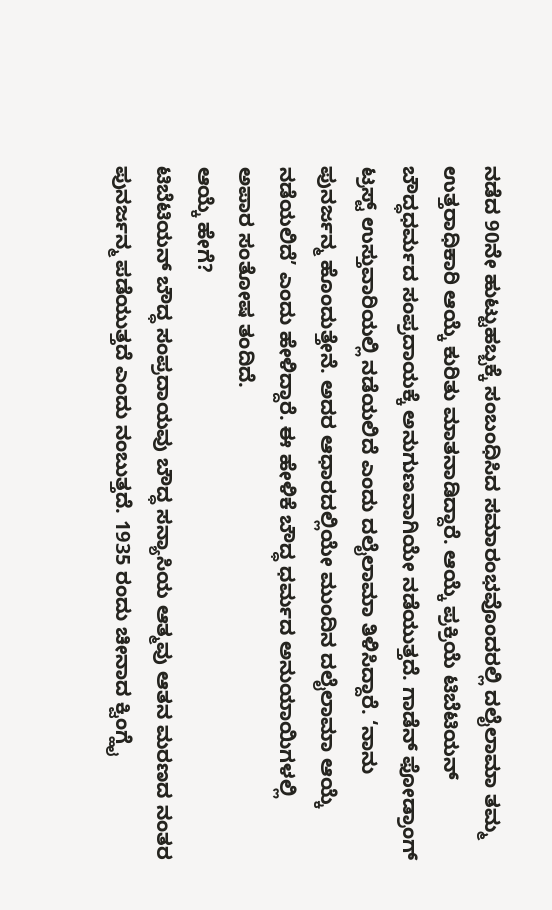ನಡೆದ 90ನೇ ಹುಟ್ಟುಹಬ್ಬಕ್ಕೆ ಸಂಬಂಧಿಸಿದ ಸಮಾರಂಭವೊಂದರಲ್ಲಿ ದಲೈಲಾಮಾ ತಮ್ಮ ಉತ್ತರಾಧಿಕಾರಿ ಆಯ್ಕೆ ಕುರಿತು ಮಾತನಾಡಿದ್ದಾರೆ. ಆಯ್ಕೆ ಪ್ರಕ್ರಿಯೆ ಟಿಬೆಟಿಯನ್ ಬೌದ್ಧಧರ್ಮದ ಸಂಪ್ರದಾಯಕ್ಕೆ ಅನುಗುಣವಾಗಿಯೇ ನಡೆಯುತ್ತದೆ. ಗಾಡೆನ್ ಫೋಡ್ರಾಂಗ್ ಟ್ರಸ್ಟ್ ಉಸ್ತುವಾರಿಯಲ್ಲಿ ನಡೆಯಲಿದೆ ಎಂದು ದಲೈಲಾಮಾ ತಿಳಿಸಿದ್ದಾರೆ. ‘ನಾನು ಪುನರ್ಜನ್ಮ ಹೊಂದುತ್ತೇನೆ. ಅದರ ಆಧಾರದಲ್ಲಿಯೇ ಮುಂದಿನ ದಲೈಲಾಮಾ ಆಯ್ಕೆ ನಡೆಯಲಿದೆ’ ಎಂದು ಹೇಳಿದ್ದಾರೆ. ಈ ಹೇಳಿಕೆ ಬೌದ್ಧ ಧರ್ಮದ ಅನುಯಾಯಿಗಳಲ್ಲಿ ಅಪಾರ ಸಂತೋಷ ತಂದಿದೆ.
ಆಯ್ಕೆ ಹೇಗೆ?
ಟಿಬೆಟಿಯನ್ ಬೌದ್ಧ ಸಂಪ್ರದಾಯವು ಬೌದ್ಧ ಸನ್ಯಾಸಿಯ ಆತ್ಮವು ಆತನ ಮರಣದ ನಂತರ ಪುನರ್ಜನ್ಮ ಪಡೆಯುತ್ತದೆ ಎಂದು ನಂಬುತ್ತದೆ. 1935 ರಂದು ಚೀನಾದ ಕ್ವಿಂಗ್ಹೈ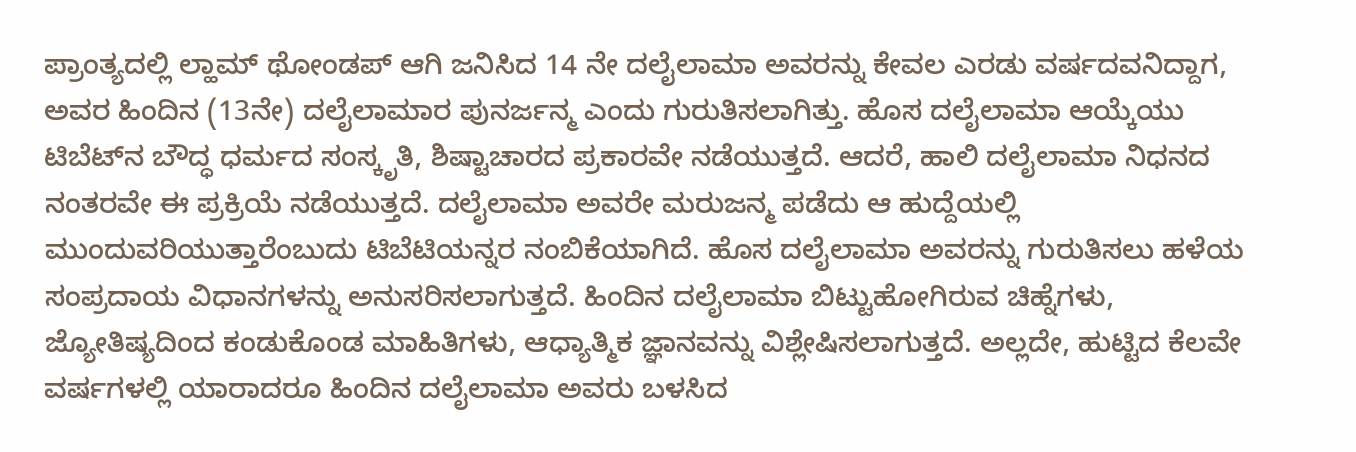ಪ್ರಾಂತ್ಯದಲ್ಲಿ ಲ್ಹಾಮ್ ಥೋಂಡಪ್ ಆಗಿ ಜನಿಸಿದ 14 ನೇ ದಲೈಲಾಮಾ ಅವರನ್ನು ಕೇವಲ ಎರಡು ವರ್ಷದವನಿದ್ದಾಗ, ಅವರ ಹಿಂದಿನ (13ನೇ) ದಲೈಲಾಮಾರ ಪುನರ್ಜನ್ಮ ಎಂದು ಗುರುತಿಸಲಾಗಿತ್ತು. ಹೊಸ ದಲೈಲಾಮಾ ಆಯ್ಕೆಯು ಟಿಬೆಟ್‌ನ ಬೌದ್ಧ ಧರ್ಮದ ಸಂಸ್ಕೃತಿ, ಶಿಷ್ಟಾಚಾರದ ಪ್ರಕಾರವೇ ನಡೆಯುತ್ತದೆ. ಆದರೆ, ಹಾಲಿ ದಲೈಲಾಮಾ ನಿಧನದ ನಂತರವೇ ಈ ಪ್ರಕ್ರಿಯೆ ನಡೆಯುತ್ತದೆ. ದಲೈಲಾಮಾ ಅವರೇ ಮರುಜನ್ಮ ಪಡೆದು ಆ ಹುದ್ದೆಯಲ್ಲಿ ಮುಂದುವರಿಯುತ್ತಾರೆಂಬುದು ಟಿಬೆಟಿಯನ್ನರ ನಂಬಿಕೆಯಾಗಿದೆ. ಹೊಸ ದಲೈಲಾಮಾ ಅವರನ್ನು ಗುರುತಿಸಲು ಹಳೆಯ ಸಂಪ್ರದಾಯ ವಿಧಾನಗಳನ್ನು ಅನುಸರಿಸಲಾಗುತ್ತದೆ. ಹಿಂದಿನ ದಲೈಲಾಮಾ ಬಿಟ್ಟುಹೋಗಿರುವ ಚಿಹ್ನೆಗಳು, ಜ್ಯೋತಿಷ್ಯದಿಂದ ಕಂಡುಕೊಂಡ ಮಾಹಿತಿಗಳು, ಆಧ್ಯಾತ್ಮಿಕ ಜ್ಞಾನವನ್ನು ವಿಶ್ಲೇಷಿಸಲಾಗುತ್ತದೆ. ಅಲ್ಲದೇ, ಹುಟ್ಟಿದ ಕೆಲವೇ ವರ್ಷಗಳಲ್ಲಿ ಯಾರಾದರೂ ಹಿಂದಿನ ದಲೈಲಾಮಾ ಅವರು ಬಳಸಿದ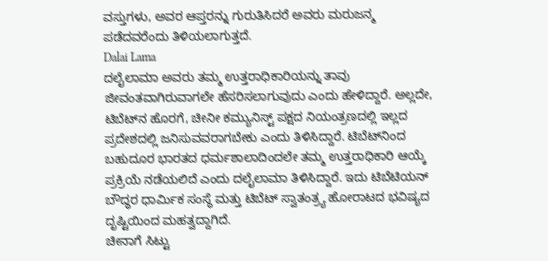ವಸ್ತುಗಳು, ಅವರ ಆಪ್ತರನ್ನು ಗುರುತಿಸಿದರೆ ಅವರು ಮರುಜನ್ಮ ಪಡೆದವರೆಂದು ತಿಳಿಯಲಾಗುತ್ತದೆ.
Dalai Lama
ದಲೈಲಾಮಾ ಅವರು ತಮ್ಮ ಉತ್ತರಾಧಿಕಾರಿಯನ್ನು ತಾವು ಜೀವಂತವಾಗಿರುವಾಗಲೇ ಹೆಸರಿಸಲಾಗುವುದು ಎಂದು ಹೇಳಿದ್ದಾರೆ. ಅಲ್ಲದೇ, ಟಿಬೆಟ್‌ನ ಹೊರಗೆ, ಚೀನೀ ಕಮ್ಯುನಿಸ್ಟ್ ಪಕ್ಷದ ನಿಯಂತ್ರಣದಲ್ಲಿ ಇಲ್ಲದ ಪ್ರದೇಶದಲ್ಲಿ ಜನಿಸುವವರಾಗಬೇಕು ಎಂದು ತಿಳಿಸಿದ್ದಾರೆ. ಟಿಬೆಟ್‌ನಿಂದ ಬಹುದೂರ ಭಾರತದ ಧರ್ಮಶಾಲಾದಿಂದಲೇ ತಮ್ಮ ಉತ್ತರಾಧಿಕಾರಿ ಆಯ್ಕೆ ಪ್ರಕ್ರಿಯೆ ನಡೆಯಲಿದೆ ಎಂದು ದಲೈಲಾಮಾ ತಿಳಿಸಿದ್ದಾರೆ. ಇದು ಟಿಬೆಟಿಯನ್ ಬೌದ್ಧರ ಧಾರ್ಮಿಕ ಸಂಸ್ಥೆ ಮತ್ತು ಟಿಬೆಟ್ ಸ್ವಾತಂತ್ರ್ಯ ಹೋರಾಟದ ಭವಿಷ್ಯದ ದೃಷ್ಟಿಯಿಂದ ಮಹತ್ವದ್ದಾಗಿದೆ.
ಚೀನಾಗೆ ಸಿಟ್ಟು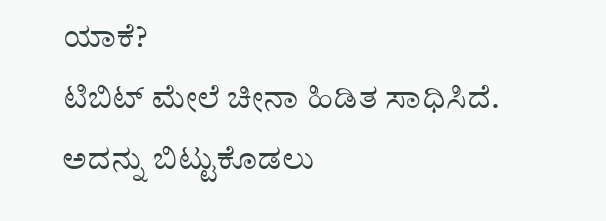ಯಾಕೆ?
ಟಿಬಿಟ್ ಮೇಲೆ ಚೀನಾ ಹಿಡಿತ ಸಾಧಿಸಿದೆ. ಅದನ್ನು ಬಿಟ್ಟುಕೊಡಲು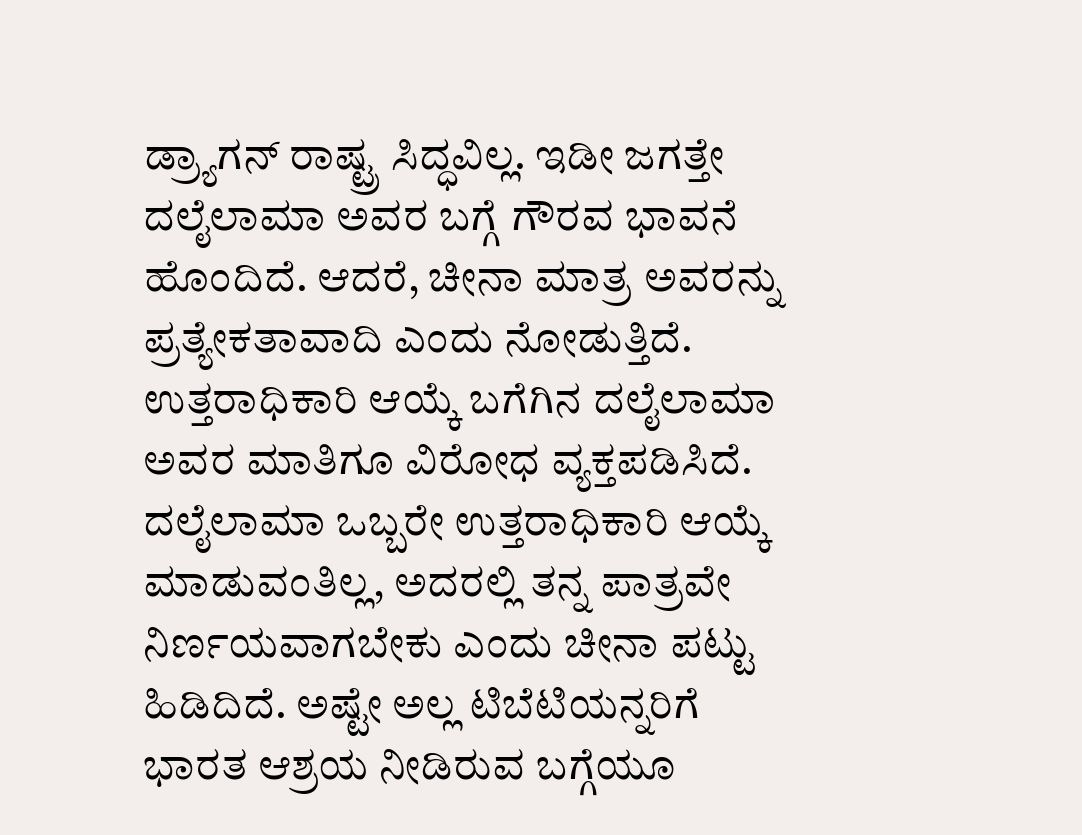ಡ್ರ್ಯಾಗನ್ ರಾಷ್ಟ್ರ ಸಿದ್ಧವಿಲ್ಲ. ಇಡೀ ಜಗತ್ತೇ ದಲೈಲಾಮಾ ಅವರ ಬಗ್ಗೆ ಗೌರವ ಭಾವನೆ ಹೊಂದಿದೆ. ಆದರೆ, ಚೀನಾ ಮಾತ್ರ ಅವರನ್ನು ಪ್ರತ್ಯೇಕತಾವಾದಿ ಎಂದು ನೋಡುತ್ತಿದೆ. ಉತ್ತರಾಧಿಕಾರಿ ಆಯ್ಕೆ ಬಗೆಗಿನ ದಲೈಲಾಮಾ ಅವರ ಮಾತಿಗೂ ವಿರೋಧ ವ್ಯಕ್ತಪಡಿಸಿದೆ. ದಲೈಲಾಮಾ ಒಬ್ಬರೇ ಉತ್ತರಾಧಿಕಾರಿ ಆಯ್ಕೆ ಮಾಡುವಂತಿಲ್ಲ, ಅದರಲ್ಲಿ ತನ್ನ ಪಾತ್ರವೇ ನಿರ್ಣಯವಾಗಬೇಕು ಎಂದು ಚೀನಾ ಪಟ್ಟು ಹಿಡಿದಿದೆ. ಅಷ್ಟೇ ಅಲ್ಲ ಟಿಬೆಟಿಯನ್ನರಿಗೆ ಭಾರತ ಆಶ್ರಯ ನೀಡಿರುವ ಬಗ್ಗೆಯೂ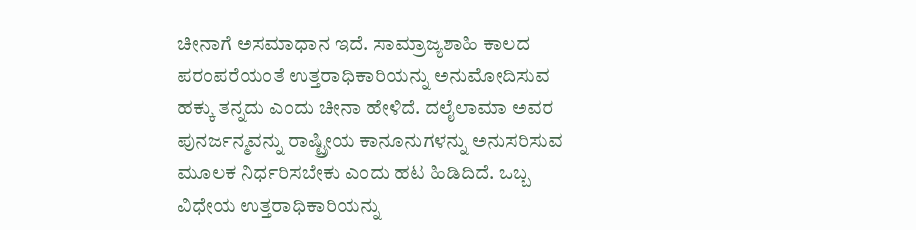ಚೀನಾಗೆ ಅಸಮಾಧಾನ ಇದೆ. ಸಾಮ್ರಾಜ್ಯಶಾಹಿ ಕಾಲದ ಪರಂಪರೆಯಂತೆ ಉತ್ತರಾಧಿಕಾರಿಯನ್ನು ಅನುಮೋದಿಸುವ ಹಕ್ಕು ತನ್ನದು ಎಂದು ಚೀನಾ ಹೇಳಿದೆ. ದಲೈಲಾಮಾ ಅವರ ಪುನರ್ಜನ್ಮವನ್ನು ರಾಷ್ಟ್ರೀಯ ಕಾನೂನುಗಳನ್ನು ಅನುಸರಿಸುವ ಮೂಲಕ ನಿರ್ಧರಿಸಬೇಕು ಎಂದು ಹಟ ಹಿಡಿದಿದೆ. ಒಬ್ಬ ವಿಧೇಯ ಉತ್ತರಾಧಿಕಾರಿಯನ್ನು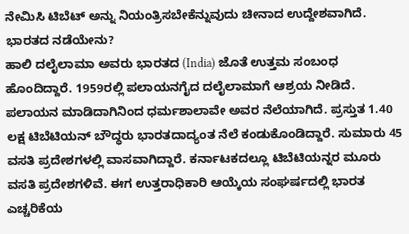ನೇಮಿಸಿ ಟಿಬೆಟ್ ಅನ್ನು ನಿಯಂತ್ರಿಸಬೇಕೆನ್ನುವುದು ಚೀನಾದ ಉದ್ದೇಶವಾಗಿದೆ.
ಭಾರತದ ನಡೆಯೇನು?
ಹಾಲಿ ದಲೈಲಾಮಾ ಅವರು ಭಾರತದ (India) ಜೊತೆ ಉತ್ತಮ ಸಂಬಂಧ ಹೊಂದಿದ್ದಾರೆ. 1959ರಲ್ಲಿ ಪಲಾಯನಗೈದ ದಲೈಲಾಮಾಗೆ ಆಶ್ರಯ ನೀಡಿದೆ. ಪಲಾಯನ ಮಾಡಿದಾಗಿನಿಂದ ಧರ್ಮಶಾಲಾವೇ ಅವರ ನೆಲೆಯಾಗಿದೆ. ಪ್ರಸ್ತುತ 1.40 ಲಕ್ಷ ಟಿಬೆಟಿಯನ್ ಬೌದ್ಧರು ಭಾರತದಾದ್ಯಂತ ನೆಲೆ ಕಂಡುಕೊಂಡಿದ್ದಾರೆ. ಸುಮಾರು 45 ವಸತಿ ಪ್ರದೇಶಗಳಲ್ಲಿ ವಾಸವಾಗಿದ್ದಾರೆ. ಕರ್ನಾಟಕದಲ್ಲೂ ಟಿಬೆಟಿಯನ್ನರ ಮೂರು ವಸತಿ ಪ್ರದೇಶಗಳಿವೆ. ಈಗ ಉತ್ತರಾಧಿಕಾರಿ ಆಯ್ಕೆಯ ಸಂಘರ್ಷದಲ್ಲಿ ಭಾರತ ಎಚ್ಚರಿಕೆಯ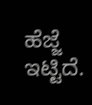ಹೆಜ್ಜೆ ಇಟ್ಟಿದೆ.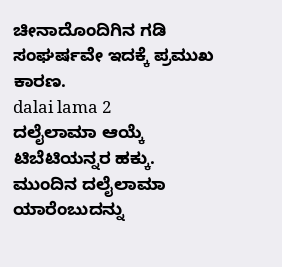ಚೀನಾದೊಂದಿಗಿನ ಗಡಿ ಸಂಘರ್ಷವೇ ಇದಕ್ಕೆ ಪ್ರಮುಖ ಕಾರಣ.
dalai lama 2
ದಲೈಲಾಮಾ ಆಯ್ಕೆ ಟಿಬೆಟಿಯನ್ನರ ಹಕ್ಕು. ಮುಂದಿನ ದಲೈಲಾಮಾ ಯಾರೆಂಬುದನ್ನು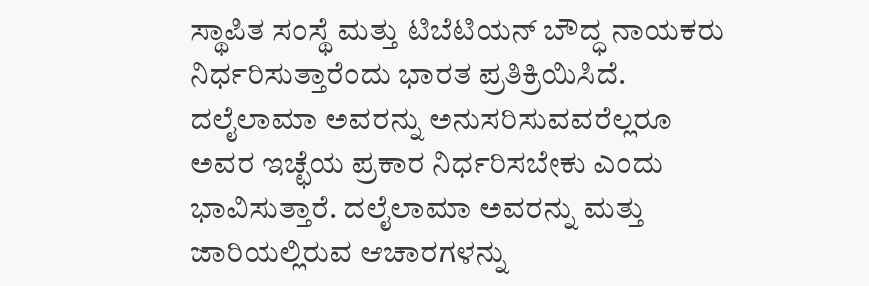ಸ್ಥಾಪಿತ ಸಂಸ್ಥೆ ಮತ್ತು ಟಿಬೆಟಿಯನ್ ಬೌದ್ಧ ನಾಯಕರು ನಿರ್ಧರಿಸುತ್ತಾರೆಂದು ಭಾರತ ಪ್ರತಿಕ್ರಿಯಿಸಿದೆ. ದಲೈಲಾಮಾ ಅವರನ್ನು ಅನುಸರಿಸುವವರೆಲ್ಲರೂ ಅವರ ಇಚ್ಛೆಯ ಪ್ರಕಾರ ನಿರ್ಧರಿಸಬೇಕು ಎಂದು ಭಾವಿಸುತ್ತಾರೆ. ದಲೈಲಾಮಾ ಅವರನ್ನು ಮತ್ತು ಜಾರಿಯಲ್ಲಿರುವ ಆಚಾರಗಳನ್ನು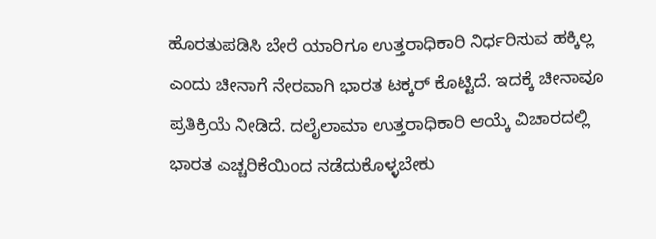ಹೊರತುಪಡಿಸಿ ಬೇರೆ ಯಾರಿಗೂ ಉತ್ತರಾಧಿಕಾರಿ ನಿರ್ಧರಿಸುವ ಹಕ್ಕಿಲ್ಲ ಎಂದು ಚೀನಾಗೆ ನೇರವಾಗಿ ಭಾರತ ಟಕ್ಕರ್ ಕೊಟ್ಟಿದೆ. ಇದಕ್ಕೆ ಚೀನಾವೂ ಪ್ರತಿಕ್ರಿಯೆ ನೀಡಿದೆ. ದಲೈಲಾಮಾ ಉತ್ತರಾಧಿಕಾರಿ ಆಯ್ಕೆ ವಿಚಾರದಲ್ಲಿ ಭಾರತ ಎಚ್ಚರಿಕೆಯಿಂದ ನಡೆದುಕೊಳ್ಳಬೇಕು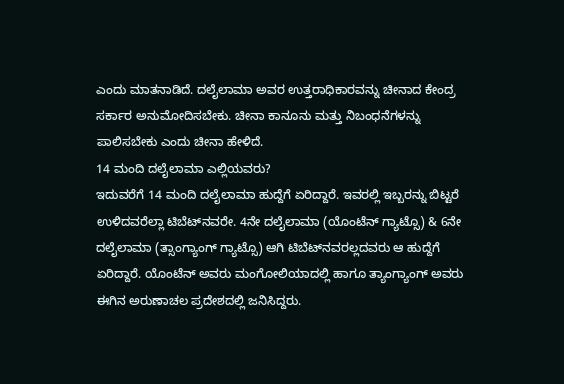ಎಂದು ಮಾತನಾಡಿದೆ. ದಲೈಲಾಮಾ ಅವರ ಉತ್ತರಾಧಿಕಾರವನ್ನು ಚೀನಾದ ಕೇಂದ್ರ ಸರ್ಕಾರ ಅನುಮೋದಿಸಬೇಕು. ಚೀನಾ ಕಾನೂನು ಮತ್ತು ನಿಬಂಧನೆಗಳನ್ನು ಪಾಲಿಸಬೇಕು ಎಂದು ಚೀನಾ ಹೇಳಿದೆ.
14 ಮಂದಿ ದಲೈಲಾಮಾ ಎಲ್ಲಿಯವರು?
ಇದುವರೆಗೆ 14 ಮಂದಿ ದಲೈಲಾಮಾ ಹುದ್ದೆಗೆ ಏರಿದ್ದಾರೆ. ಇವರಲ್ಲಿ ಇಬ್ಬರನ್ನು ಬಿಟ್ಟರೆ ಉಳಿದವರೆಲ್ಲಾ ಟಿಬೆಟ್‌ನವರೇ. 4ನೇ ದಲೈಲಾಮಾ (ಯೊಂಟೆನ್ ಗ್ಯಾಟ್ಸೊ) & 6ನೇ ದಲೈಲಾಮಾ (ತ್ಸಾಂಗ್ಯಾಂಗ್ ಗ್ಯಾಟ್ಸೊ) ಆಗಿ ಟಿಬೆಟ್‌ನವರಲ್ಲದವರು ಆ ಹುದ್ದೆಗೆ ಏರಿದ್ದಾರೆ. ಯೊಂಟೆನ್ ಅವರು ಮಂಗೋಲಿಯಾದಲ್ಲಿ ಹಾಗೂ ತ್ಯಾಂಗ್ಯಾಂಗ್ ಅವರು ಈಗಿನ ಅರುಣಾಚಲ ಪ್ರದೇಶದಲ್ಲಿ ಜನಿಸಿದ್ದರು.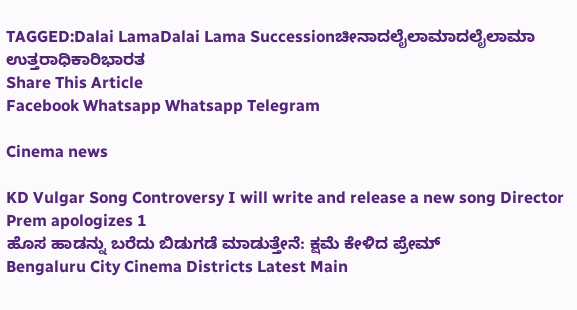TAGGED:Dalai LamaDalai Lama Successionಚೀನಾದಲೈಲಾಮಾದಲೈಲಾಮಾ ಉತ್ತರಾಧಿಕಾರಿಭಾರತ
Share This Article
Facebook Whatsapp Whatsapp Telegram

Cinema news

KD Vulgar Song Controversy I will write and release a new song Director Prem apologizes 1
ಹೊಸ ಹಾಡನ್ನು ಬರೆದು ಬಿಡುಗಡೆ ಮಾಡುತ್ತೇನೆ: ಕ್ಷಮೆ ಕೇಳಿದ ಪ್ರೇಮ್‌
Bengaluru City Cinema Districts Latest Main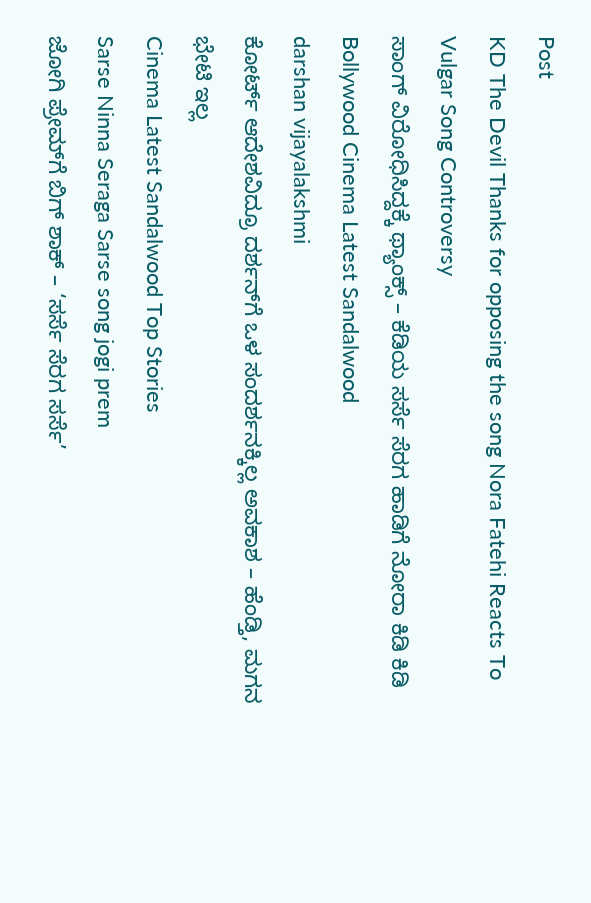Post
KD The Devil Thanks for opposing the song Nora Fatehi Reacts To Vulgar Song Controversy
ಸಾಂಗ್‌ ವಿರೋಧಿಸಿದ್ದಕ್ಕೆ ಥ್ಯಾಂಕ್ಸ್‌ – ಕೆಡಿಯ ಸರ್ಸೆ ಸೆರಗ ಹಾಡಿಗೆ ನೋರಾ ಕಿಡಿ ಕಿಡಿ
Bollywood Cinema Latest Sandalwood
darshan vijayalakshmi
ಕೋರ್ಟ್ ಆದೇಶವಿದ್ರೂ ದರ್ಶನ್‌ಗೆ ಒಳ ಸಂದರ್ಶನಕ್ಕಿಲ್ಲ ಅವಕಾಶ – ಹೆಂಡ್ತಿ, ಮಗನ ಭೇಟಿ ಇಲ್ಲ
Cinema Latest Sandalwood Top Stories
Sarse Ninna Seraga Sarse song jogi prem
ಜೋಗಿ ಪ್ರೇಮ್‌ಗೆ ಬಿಗ್‌ ಶಾಕ್‌ – ‘ಸರ್ಸೆ ಸೆರಗ ಸರ್ಸೆ’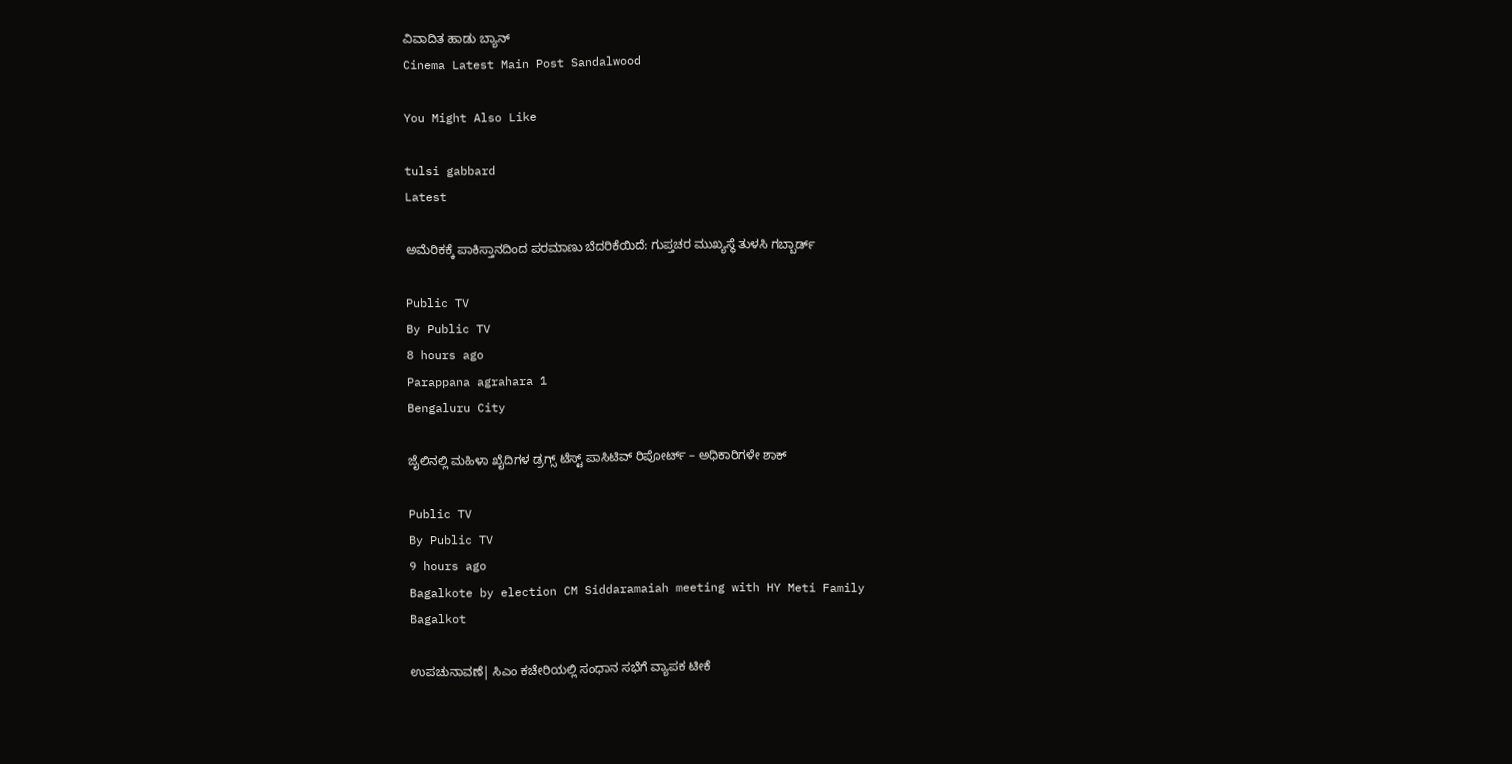ವಿವಾದಿತ ಹಾಡು ಬ್ಯಾನ್
Cinema Latest Main Post Sandalwood

You Might Also Like

tulsi gabbard
Latest

ಅಮೆರಿಕಕ್ಕೆ ಪಾಕಿಸ್ತಾನದಿಂದ ಪರಮಾಣು ಬೆದರಿಕೆಯಿದೆ: ಗುಪ್ತಚರ ಮುಖ್ಯಸ್ಥೆ ತುಳಸಿ ಗಬ್ಬಾರ್ಡ್

Public TV
By Public TV
8 hours ago
Parappana agrahara 1
Bengaluru City

ಜೈಲಿನಲ್ಲಿ ಮಹಿಳಾ ಖೈದಿಗಳ ಡ್ರಗ್ಸ್ ಟೆಸ್ಟ್ ಪಾಸಿಟಿವ್ ರಿಪೋರ್ಟ್ – ಅಧಿಕಾರಿಗಳೇ ಶಾಕ್

Public TV
By Public TV
9 hours ago
Bagalkote by election CM Siddaramaiah meeting with HY Meti Family
Bagalkot

ಉಪಚುನಾವಣೆ| ಸಿಎಂ ಕಚೇರಿಯಲ್ಲಿ ಸಂಧಾನ ಸಭೆಗೆ ವ್ಯಾಪಕ ಟೀಕೆ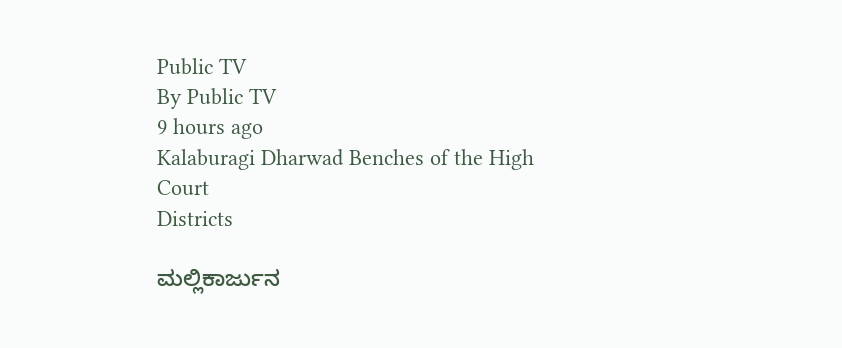Public TV
By Public TV
9 hours ago
Kalaburagi Dharwad Benches of the High Court
Districts

ಮಲ್ಲಿಕಾರ್ಜುನ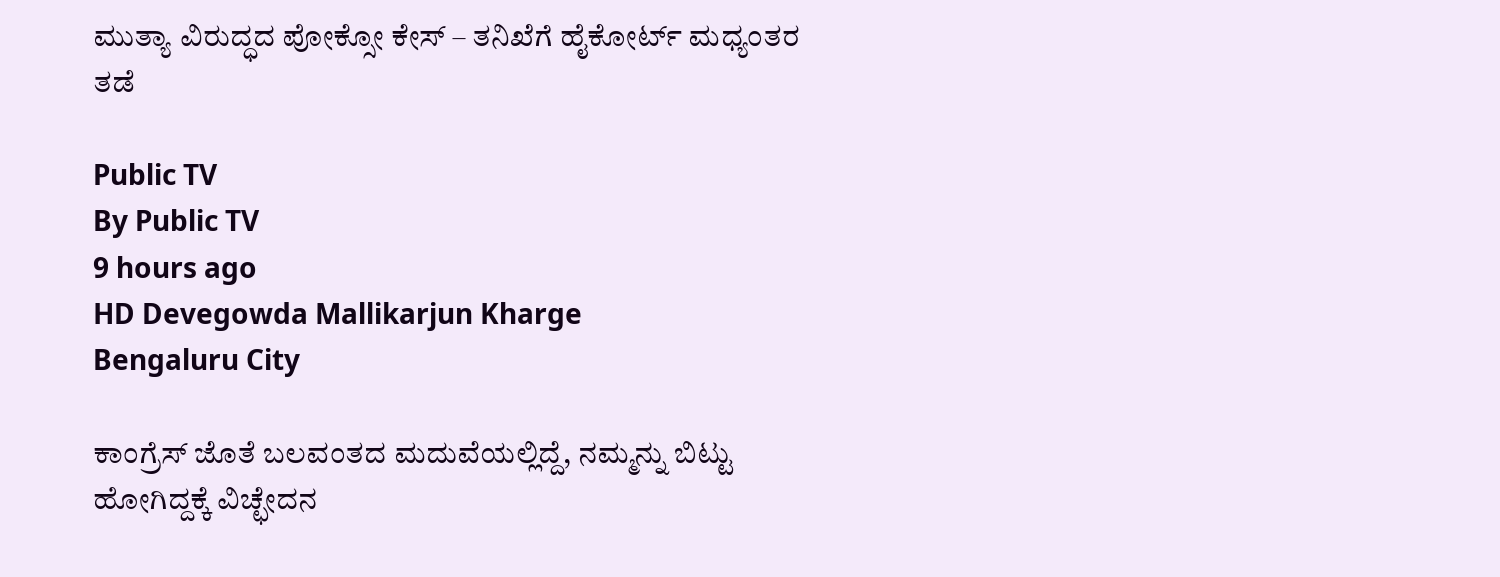ಮುತ್ಯಾ ವಿರುದ್ಧದ ಪೋಕ್ಸೋ ಕೇಸ್ – ತನಿಖೆಗೆ ಹೈಕೋರ್ಟ್ ಮಧ್ಯಂತರ ತಡೆ

Public TV
By Public TV
9 hours ago
HD Devegowda Mallikarjun Kharge
Bengaluru City

ಕಾಂಗ್ರೆಸ್‌ ಜೊತೆ ಬಲವಂತದ ಮದುವೆಯಲ್ಲಿದ್ದೆ, ನಮ್ಮನ್ನು ಬಿಟ್ಟು ಹೋಗಿದ್ದಕ್ಕೆ ವಿಚ್ಛೇದನ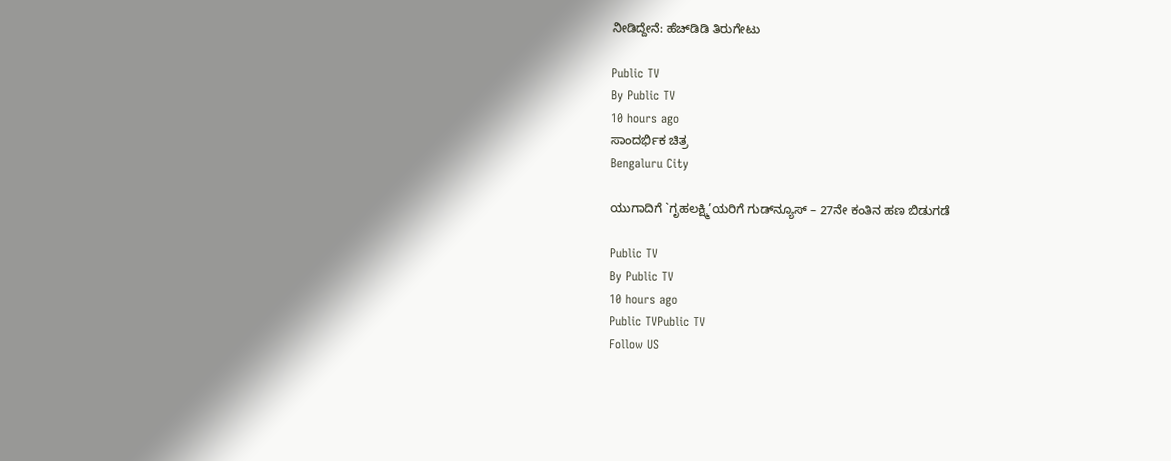ನೀಡಿದ್ದೇನೆ: ಹೆಚ್‌ಡಿಡಿ ತಿರುಗೇಟು

Public TV
By Public TV
10 hours ago
ಸಾಂದರ್ಭಿಕ ಚಿತ್ರ
Bengaluru City

ಯುಗಾದಿಗೆ `ಗೃಹಲಕ್ಷ್ಮಿ’ಯರಿಗೆ ಗುಡ್‌ನ್ಯೂಸ್ – 27ನೇ ಕಂತಿನ ಹಣ ಬಿಡುಗಡೆ

Public TV
By Public TV
10 hours ago
Public TVPublic TV
Follow US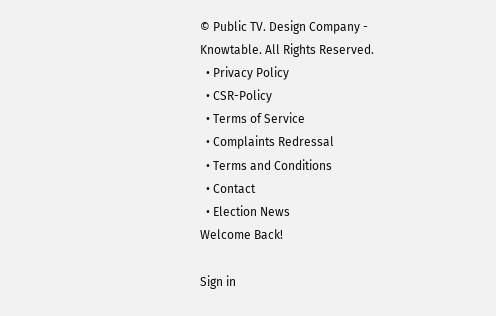© Public TV. Design Company - Knowtable. All Rights Reserved.
  • Privacy Policy
  • CSR-Policy
  • Terms of Service
  • Complaints Redressal
  • Terms and Conditions
  • Contact
  • Election News
Welcome Back!

Sign in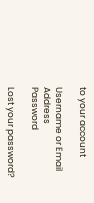to your account

Username or Email Address
Password

Lost your password?